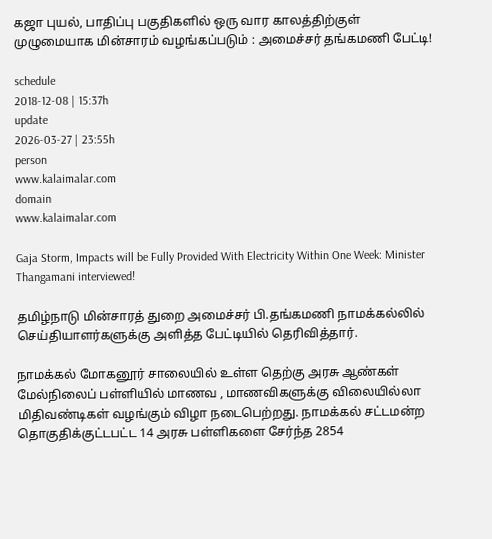கஜா புயல், பாதிப்பு பகுதிகளில் ஒரு வார காலத்திற்குள் முழுமையாக மின்சாரம் வழங்கப்படும் : அமைச்சர் தங்கமணி பேட்டி!

schedule
2018-12-08 | 15:37h
update
2026-03-27 | 23:55h
person
www.kalaimalar.com
domain
www.kalaimalar.com

Gaja Storm, Impacts will be Fully Provided With Electricity Within One Week: Minister Thangamani interviewed!

தமிழ்நாடு மின்சாரத் துறை அமைச்சர் பி.தங்கமணி நாமக்கல்லில் செய்தியாளர்களுக்கு அளித்த பேட்டியில் தெரிவித்தார்.

நாமக்கல் மோகனூர் சாலையில் உள்ள தெற்கு அரசு ஆண்கள் மேல்நிலைப் பள்ளியில் மாணவ , மாணவிகளுக்கு விலையில்லா மிதிவண்டிகள் வழங்கும் விழா நடைபெற்றது. நாமக்கல் சட்டமன்ற தொகுதிக்குட்டபட்ட 14 அரசு பள்ளிகளை சேர்ந்த 2854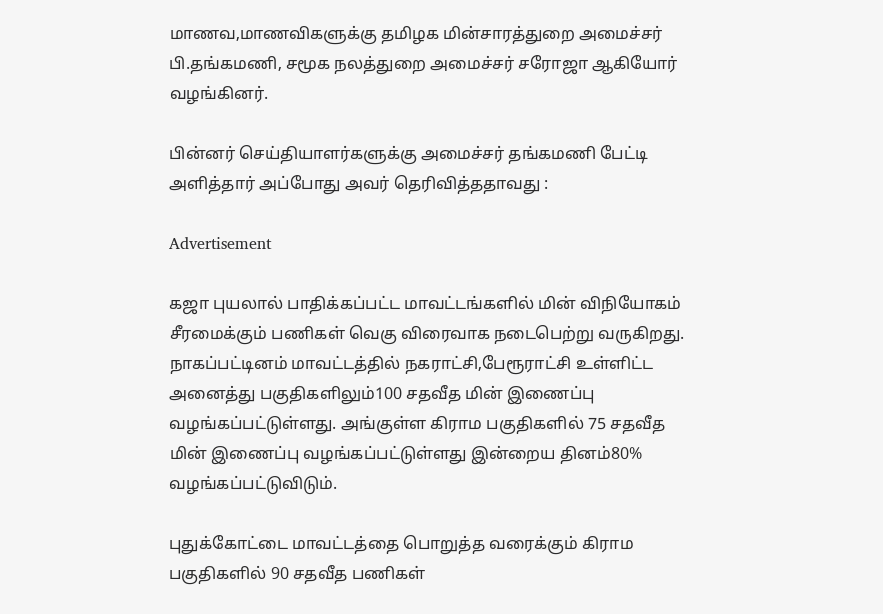மாணவ,மாணவிகளுக்கு தமிழக மின்சாரத்துறை அமைச்சர் பி.தங்கமணி, சமூக நலத்துறை அமைச்சர் சரோஜா ஆகியோர் வழங்கினர்.

பின்னர் செய்தியாளர்களுக்கு அமைச்சர் தங்கமணி பேட்டி அளித்தார் அப்போது அவர் தெரிவித்ததாவது :

Advertisement

கஜா புயலால் பாதிக்கப்பட்ட மாவட்டங்களில் மின் விநியோகம் சீரமைக்கும் பணிகள் வெகு விரைவாக நடைபெற்று வருகிறது. நாகப்பட்டினம் மாவட்டத்தில் நகராட்சி,பேரூராட்சி உள்ளிட்ட அனைத்து பகுதிகளிலும்100 சதவீத மின் இணைப்பு வழங்கப்பட்டுள்ளது. அங்குள்ள கிராம பகுதிகளில் 75 சதவீத மின் இணைப்பு வழங்கப்பட்டுள்ளது இன்றைய தினம்80% வழங்கப்பட்டுவிடும்.

புதுக்கோட்டை மாவட்டத்தை பொறுத்த வரைக்கும் கிராம பகுதிகளில் 90 சதவீத பணிகள்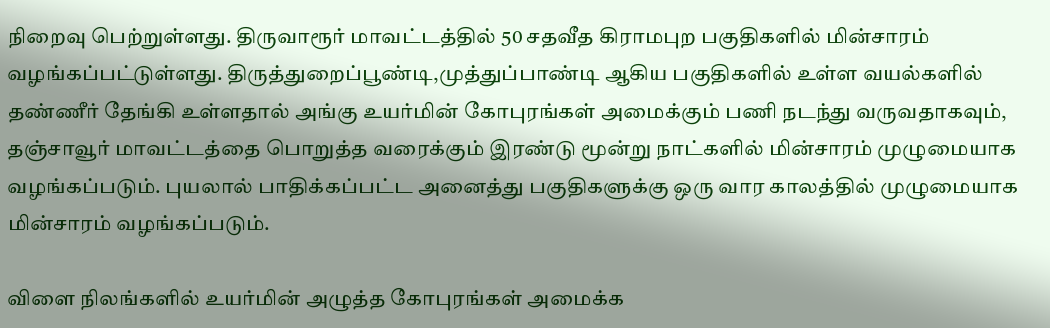நிறைவு பெற்றுள்ளது. திருவாரூர் மாவட்டத்தில் 50 சதவீத கிராமபுற பகுதிகளில் மின்சாரம் வழங்கப்பட்டுள்ளது. திருத்துறைப்பூண்டி,முத்துப்பாண்டி ஆகிய பகுதிகளில் உள்ள வயல்களில் தண்ணீர் தேங்கி உள்ளதால் அங்கு உயர்மின் கோபுரங்கள் அமைக்கும் பணி நடந்து வருவதாகவும், தஞ்சாவூர் மாவட்டத்தை பொறுத்த வரைக்கும் இரண்டு மூன்று நாட்களில் மின்சாரம் முழுமையாக வழங்கப்படும். புயலால் பாதிக்கப்பட்ட அனைத்து பகுதிகளுக்கு ஒரு வார காலத்தில் முழுமையாக மின்சாரம் வழங்கப்படும்.

விளை நிலங்களில் உயர்மின் அழுத்த கோபுரங்கள் அமைக்க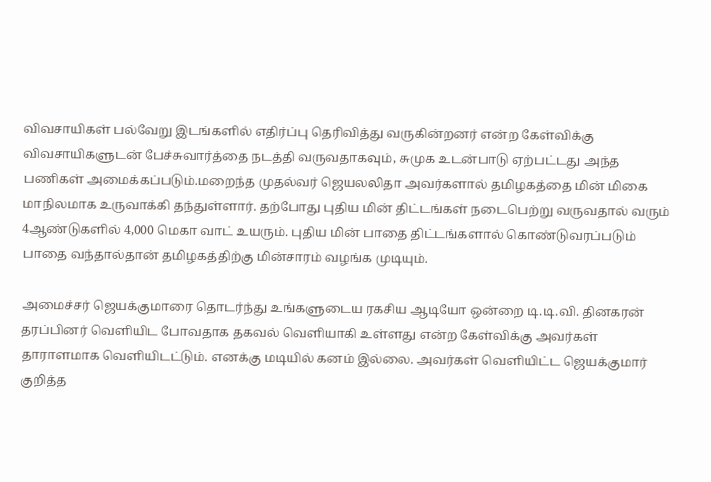விவசாயிகள் பல்வேறு இடங்களில் எதிர்ப்பு தெரிவித்து வருகின்றனர் என்ற கேள்விக்கு விவசாயிகளுடன் பேச்சுவார்த்தை நடத்தி வருவதாகவும், சுமுக உடன்பாடு ஏற்பட்டது அந்த பணிகள் அமைக்கப்படும்.மறைந்த முதல்வர் ஜெயலலிதா அவர்களால் தமிழகத்தை மின் மிகை மாநிலமாக உருவாக்கி தந்துள்ளார். தற்போது புதிய மின் திட்டங்கள் நடைபெற்று வருவதால் வரும் 4ஆண்டுகளில் 4,000 மெகா வாட் உயரும். புதிய மின் பாதை திட்டங்களால் கொண்டுவரப்படும் பாதை வந்தால்தான் தமிழகத்திற்கு மின்சாரம் வழங்க முடியும்.

அமைச்சர் ஜெயக்குமாரை தொடர்ந்து உங்களுடைய ரகசிய ஆடியோ ஒன்றை டி.டி.வி. தினகரன் தரப்பினர் வெளியிட போவதாக தகவல் வெளியாகி உள்ளது என்ற கேள்விக்கு அவர்கள் தாராளமாக வெளியிடட்டும். எனக்கு மடியில் கனம் இல்லை. அவர்கள் வெளியிட்ட ஜெயக்குமார் குறித்த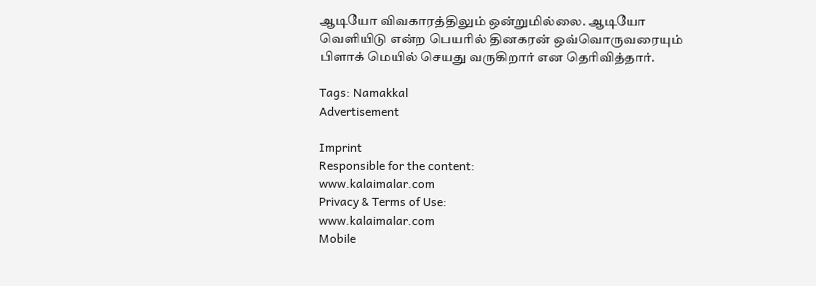ஆடியோ விவகாரத்திலும் ஒன்றுமில்லை. ஆடியோ வெளியிடு என்ற பெயரில் தினகரன் ஒவ்வொருவரையும் பிளாக் மெயில் செயது வருகிறார் என தெரிவித்தார்.

Tags: Namakkal
Advertisement

Imprint
Responsible for the content:
www.kalaimalar.com
Privacy & Terms of Use:
www.kalaimalar.com
Mobile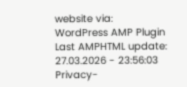website via:
WordPress AMP Plugin
Last AMPHTML update:
27.03.2026 - 23:56:03
Privacy-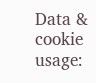Data & cookie usage: